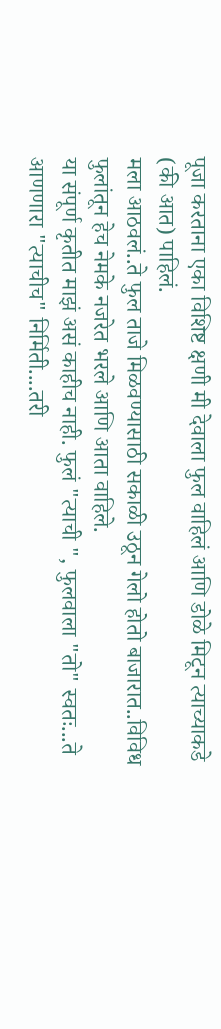पूजा करताना एका विशिष्ट क्षणी मी देवाला फुल वाहिलं आणि डोळे मिटून त्याच्याकडे (की आत) पाहिलं.
मला आठवलं..ते फुल ताजे मिळवण्यासाठी सकाळी उठून गेलो होतो बाजारात..विविध फुलांतून हेच नेमके नजरेत भरले आणि आता वाहिले.
या संपूर्ण कृतीत माझं असं काहीच नाही. फुलं "त्याची ", फुलवाला "तो" स्वतः...ते आणणारा "त्याचीच" निर्मिती....तरी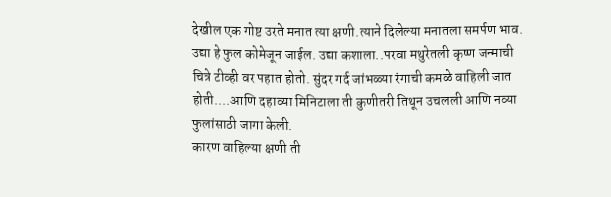देखील एक गोष्ट उरते मनात त्या क्षणी.त्याने दिलेल्या मनातला समर्पण भाव.
उद्या हे फुल कोमेजून जाईल. उद्या कशाला..परवा मथुरेतली कृष्ण जन्माची चित्रे टीव्ही वर पहात होतो. सुंदर गर्द जांभळ्या रंगाची कमळे वाहिली जात होती....आणि दहाव्या मिनिटाला ती कुणीतरी तिथून उचलली आणि नव्या फुलांसाठी जागा केली.
कारण वाहिल्या क्षणी ती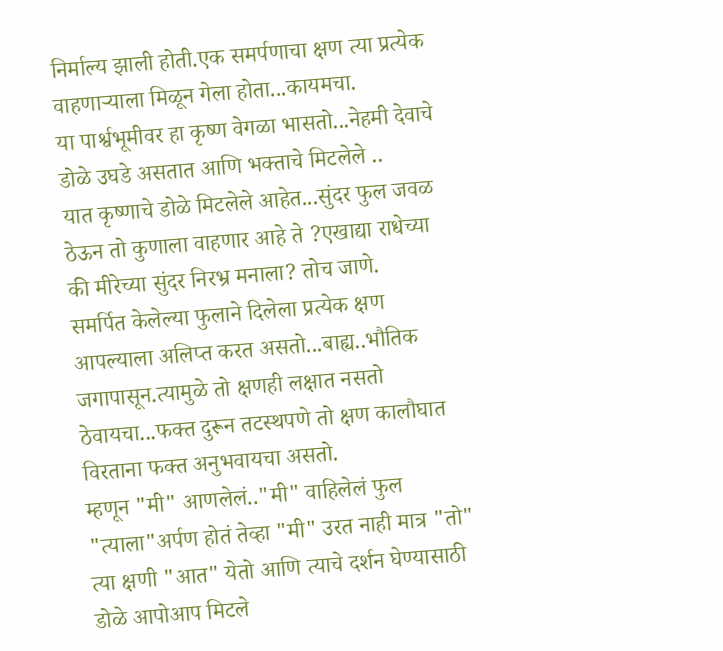निर्माल्य झाली होती.एक समर्पणाचा क्षण त्या प्रत्येक वाहणाऱ्याला मिळून गेला होता...कायमचा.
या पार्श्वभूमीवर हा कृष्ण वेगळा भासतो...नेहमी देवाचे डोळे उघडे असतात आणि भक्ताचे मिटलेले ..
यात कृष्णाचे डोळे मिटलेले आहेत...सुंदर फुल जवळ ठेऊन तो कुणाला वाहणार आहे ते ?एखाद्या राधेच्या की मीरेच्या सुंदर निरभ्र मनाला? तोच जाणे.
समर्पित केलेल्या फुलाने दिलेला प्रत्येक क्षण आपल्याला अलिप्त करत असतो...बाह्य..भौतिक जगापासून.त्यामुळे तो क्षणही लक्षात नसतो ठेवायचा...फक्त दुरून तटस्थपणे तो क्षण कालौघात विरताना फक्त अनुभवायचा असतो.
म्हणून "मी" आणलेलं.."मी" वाहिलेलं फुल "त्याला"अर्पण होतं तेव्हा "मी" उरत नाही मात्र "तो" त्या क्षणी "आत" येतो आणि त्याचे दर्शन घेण्यासाठी डोळे आपोआप मिटले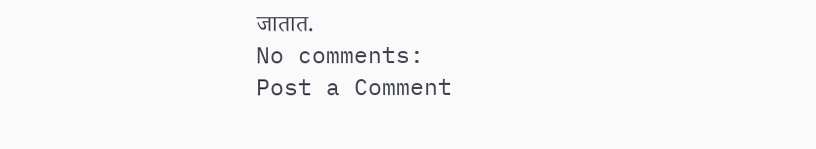जातात.
No comments:
Post a Comment